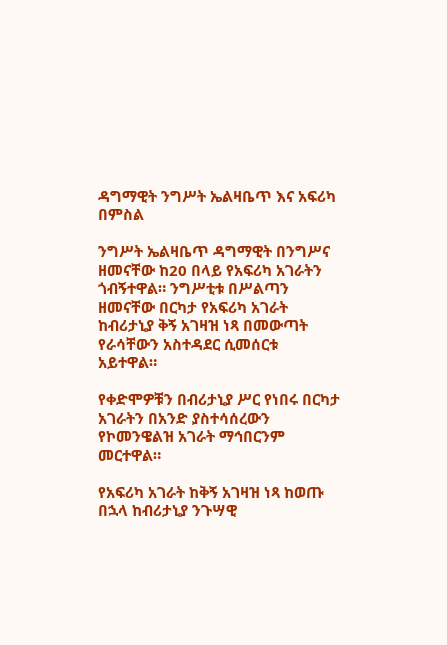ዳግማዊት ንግሥት ኤልዛቤጥ እና አፍሪካ በምስል

ንግሥት ኤልዛቤጥ ዳግማዊት በንግሥና ዘመናቸው ከ20 በላይ የአፍሪካ አገራትን ጎብኝተዋል። ንግሥቲቱ በሥልጣን ዘመናቸው በርካታ የአፍሪካ አገራት ከብሪታኒያ ቅኝ አገዛዝ ነጻ በመውጣት የራሳቸውን አስተዳደር ሲመሰርቱ አይተዋል።

የቀድሞዎቹን በብሪታኒያ ሥር የነበሩ በርካታ አገራትን በአንድ ያስተሳሰረውን የኮመንዌልዝ አገራት ማኅበርንም መርተዋል።

የአፍሪካ አገራት ከቅኝ አገዛዝ ነጻ ከወጡ በኋላ ከብሪታኒያ ንጉሣዊ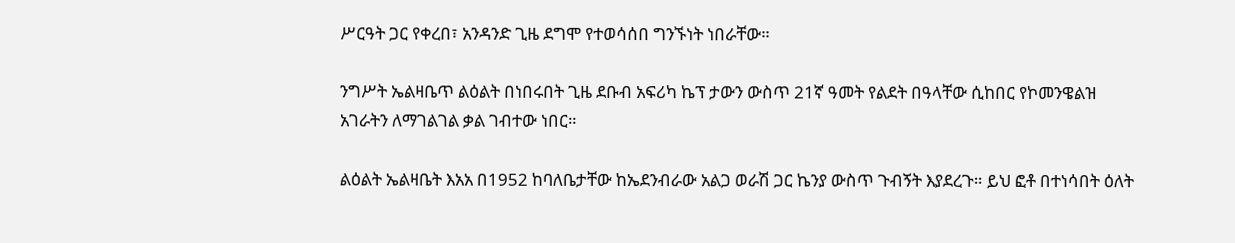ሥርዓት ጋር የቀረበ፣ አንዳንድ ጊዜ ደግሞ የተወሳሰበ ግንኙነት ነበራቸው።

ንግሥት ኤልዛቤጥ ልዕልት በነበሩበት ጊዜ ደቡብ አፍሪካ ኬፕ ታውን ውስጥ 21ኛ ዓመት የልደት በዓላቸው ሲከበር የኮመንዌልዝ አገራትን ለማገልገል ቃል ገብተው ነበር።

ልዕልት ኤልዛቤት እአአ በ1952 ከባለቤታቸው ከኤደንብራው አልጋ ወራሽ ጋር ኬንያ ውስጥ ጉብኝት እያደረጉ። ይህ ፎቶ በተነሳበት ዕለት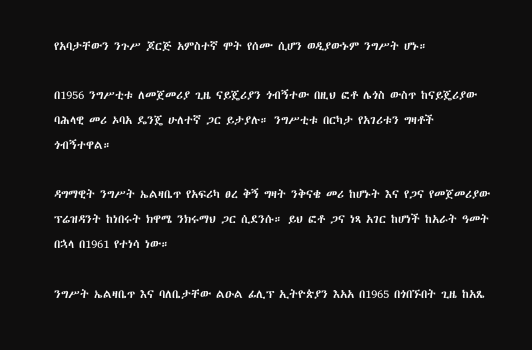የአባታቸውን ንጉሥ ጆርጅ አምስተኛ ሞት የሰሙ ሲሆን ወዲያውኑም ንግሥት ሆኑ።

በ1956 ንግሥቲቱ ለመጀመሪያ ጊዜ ናይጄሪያን ጎብኝተው በዚህ ፎቶ ሌጎስ ውስጥ ከናይጄሪያው ባሕላዊ መሪ ኦባአ ዴንጄ ሁለተኛ ጋር ይታያሉ። ንግሥቲቱ በርካታ የአገሪቱን ግዛቶች ጎብኝተዋል።

ዳግማዊት ንግሥት ኤልዛቤጥ የአፍሪካ ፀረ ቅኝ ግዛት ንቅናቄ መሪ ከሆኑት እና የጋና የመጀመሪያው ፕሬዝዳንት ከነበሩት ክዋሜ ንክሩማህ ጋር ሲደንሱ። ይህ ፎቶ ጋና ነጻ አገር ከሆነች ከአራት ዓመት በኋላ በ1961 የተነሳ ነው።

ንግሥት ኤልዛቤጥ እና ባለቤታቸው ልዑል ፊሊፕ ኢትዮጵያን እአአ በ1965 በጎበኙበት ጊዜ ከአጼ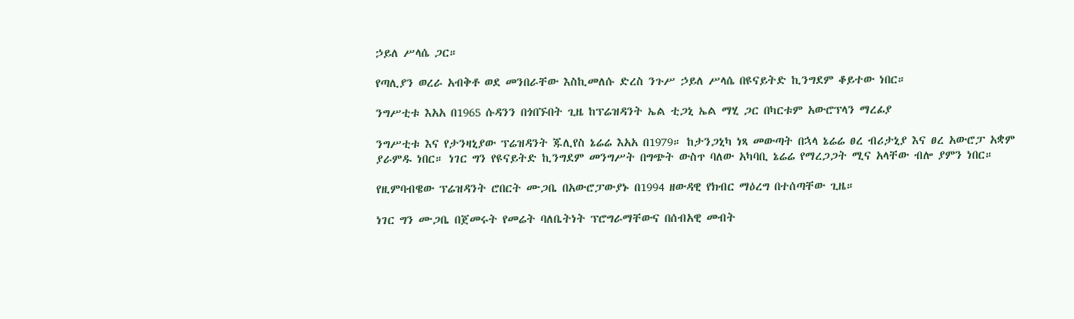ኃይለ ሥላሴ ጋር።

የጣሊያን ወረራ አብቅቶ ወደ መንበራቸው እስኪመለሱ ድረስ ንጉሥ ኃይለ ሥላሴ በዩናይትድ ኪንግደም ቆይተው ነበር።

ንግሥቲቱ እአአ በ1965 ሱዳንን በጎበኙበት ጊዜ ከፕሬዝዳንት ኤል ቲጋኒ ኤል ማሂ ጋር በካርቱም አውሮፕላን ማረፊያ

ንግሥቲቱ እና የታንዛኒያው ፕሬዝዳንት ጁሊየስ ኔሬሬ እአአ በ1979። ከታንጋኒካ ነጻ መውጣት በኋላ ኔሬሬ ፀረ ብሪታኒያ እና ፀረ አውሮፓ አቋም ያራምዱ ነበር። ነገር ግን የዩናይትድ ኪንግደም መንግሥት በግጭት ውስጥ ባለው አካባቢ ኔሬሬ የማረጋጋት ሚና አላቸው ብሎ ያምን ነበር።

የዚምባብዌው ፕሬዝዳንት ሮበርት ሙጋቤ በአውሮፓውያኑ በ1994 ዘውዳዊ የክብር ማዕረግ በተሰጣቸው ጊዜ።

ነገር ግን ሙጋቤ በጀመሩት የመሬት ባለቤትነት ፕሮግራማቸውና በሰብአዊ መብት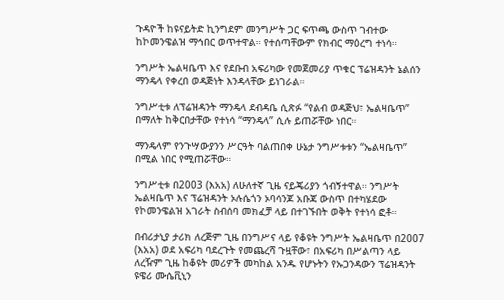ጉዳዮች ከዩናይትድ ኪንግደም መንግሥት ጋር ፍጥጫ ውስጥ ገብተው ከኮመንዌልዝ ማኅበር ወጥተዋል። የተሰጣቸውም የክብር ማዕረግ ተነሳ።

ንግሥት ኤልዛቤጥ እና የደቡብ አፍሪካው የመጀመሪያ ጥቁር ፕሬዝዳንት ኔልሰን ማንዴላ የቀረበ ወዳጅነት እንዳላቸው ይነገራል።

ንግሥቲቱ ለፕሬዝዳንት ማንዴላ ደብዳቤ ሲጽፉ “የልብ ወዳጅህ፣ ኤልዛቤጥ” በማለት ከቅርበታቸው የተነሳ “ማንዴላ” ሲሉ ይጠሯቸው ነበር።

ማንዴላም የንጉሣውያንን ሥርዓት ባልጠበቀ ሁኔታ ንግሥቱቱን “ኤልዛቤጥ” በሚል ነበር የሚጠሯቸው።

ንግሥቲቱ በ2003 (እአአ) ለሁለተኛ ጊዜ ናይጄሪያን ጎብኝተዋል። ንግሥት ኤልዛቤጥ እና ፕሬዝዳንት ኦሉሴጎን ኦባሳንጆ አቡጃ ውስጥ በተካሄደው የኮመንዌልዝ አገራት ስብሰባ መክፈቻ ላይ በተገኙበት ወቅት የተነሳ ፎቶ።

በብሪታኒያ ታሪክ ለረጅም ጊዜ በንግሥና ላይ የቆዩት ንግሥት ኤልዛቤጥ በ2007 (እአአ) ወደ አፍሪካ ባደረጉት የመጨረሻ ጉዟቸው፣ በአፍሪካ በሥልጣን ላይ ለረዥም ጊዜ ከቆዩት መሪዎች መካከል አንዱ የሆኑትን የኡጋንዳውን ፕሬዝዳንት ዩዌሪ ሙሴቪኒን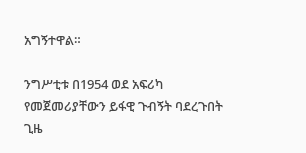አግኝተዋል።

ንግሥቲቱ በ1954 ወደ አፍሪካ የመጀመሪያቸውን ይፋዊ ጉብኝት ባደረጉበት ጊዜ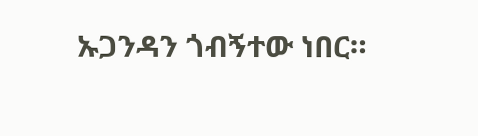ኡጋንዳን ጎብኝተው ነበር።